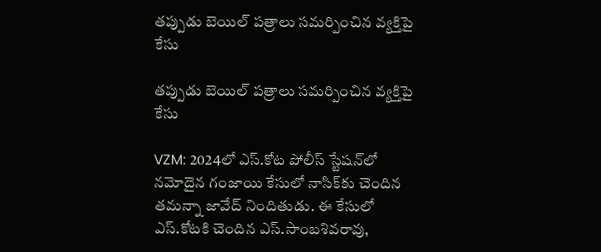తప్పుడు బెయిల్ పత్రాలు సమర్పించిన వ్యక్తిపై కేసు

తప్పుడు బెయిల్ పత్రాలు సమర్పించిన వ్యక్తిపై కేసు

VZM: 2024లో ఎస్.కోట పోలీస్ స్టేషన్‌లో నమోదైన గంజాయి కేసులో నాసిక్‌కు చెందిన తమన్నా జావేద్ నిందితుడు. ఈ కేసులో ఎస్.కోటకి చెందిన ఎస్.సాంబశివరావు,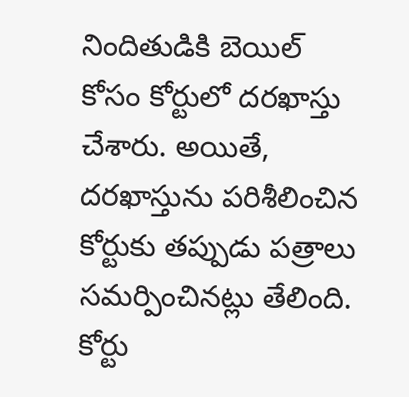నిందితుడికి బెయిల్ కోసం కోర్టులో దరఖాస్తు చేశారు. అయితే, దరఖాస్తును పరిశీలించిన కోర్టుకు తప్పుడు పత్రాలు సమర్పించినట్లు తేలింది. కోర్టు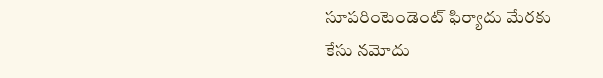సూపరింటెండెంట్ ఫిర్యాదు మేరకు కేసు నమోదు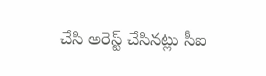చేసి అరెస్ట్ చేసినట్లు సీఐ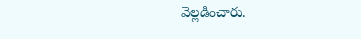వెల్లడించారు.